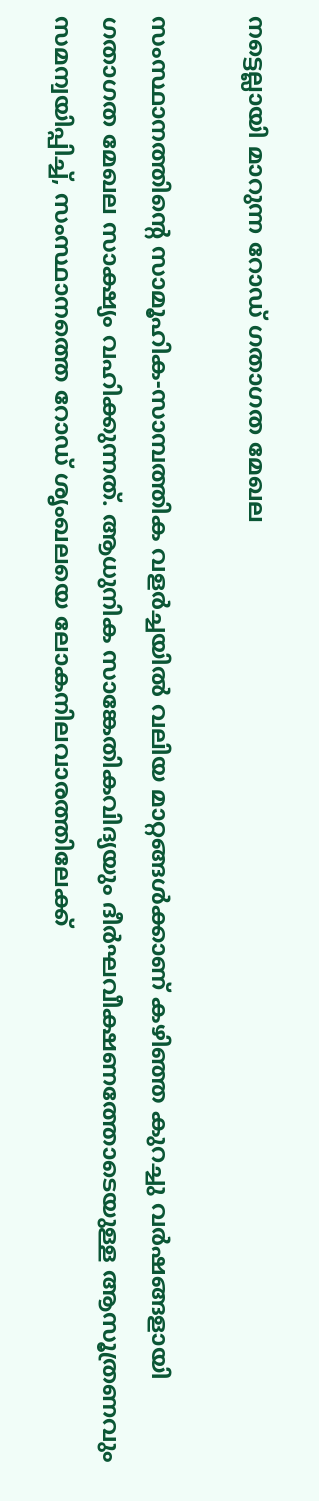നട്ടെല്ലായി മാറുന്ന റോഡ് ഗതാഗത മേഖല

സംസ്ഥാനത്തിന്റെ സാമൂഹിക-സാമ്പത്തിക വളർച്ചയിൽ വലിയ മാറ്റങ്ങൾക്കാണ് കഴിഞ്ഞ കുറച്ചു വർഷങ്ങളായി ഗതാഗത മേഖല സാക്ഷ്യം വഹിക്കുന്നത്. ആധുനിക സാങ്കേതികവിദ്യയും ദീർഘവീക്ഷണത്തോടെയുള്ള ആസൂത്രണവും സമന്വയിപ്പിച്ച്, സംസ്ഥാനത്തെ റോഡ് ശൃംഖലയെ ലോകനിലവാരത്തിലേക്ക്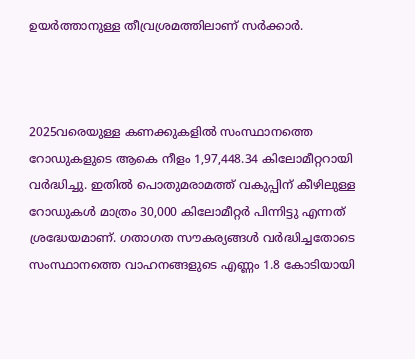ഉയർത്താനുള്ള തീവ്രശ്രമത്തിലാണ് സർക്കാർ.



2025വരെയുള്ള കണക്കുകളിൽ സംസ്ഥാനത്തെ റോഡുകളുടെ ആകെ നീളം 1,97,448.34 കിലോമീറ്ററായി വർദ്ധിച്ചു. ഇതിൽ പൊതുമരാമത്ത് വകുപ്പിന് കീഴിലുള്ള റോഡുകൾ മാത്രം 30,000 കിലോമീറ്റർ പിന്നിട്ടു എന്നത് ശ്രദ്ധേയമാണ്. ഗതാഗത സൗകര്യങ്ങൾ വർദ്ധിച്ചതോടെ സംസ്ഥാനത്തെ വാഹനങ്ങളുടെ എണ്ണം 1.8 കോടിയായി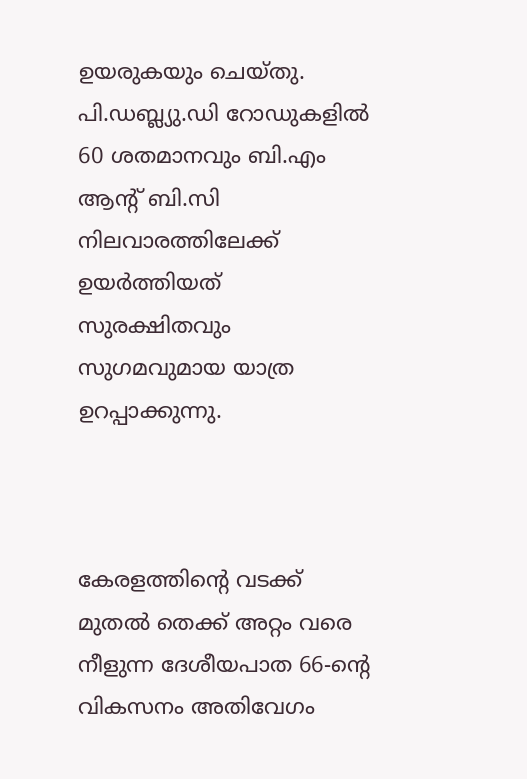ഉയരുകയും ചെയ്തു. പി.ഡബ്ല്യു.ഡി റോഡുകളിൽ 60 ശതമാനവും ബി.എം ആന്റ് ബി.സി നിലവാരത്തിലേക്ക് ഉയർത്തിയത് സുരക്ഷിതവും സുഗമവുമായ യാത്ര ഉറപ്പാക്കുന്നു.



കേരളത്തിന്റെ വടക്ക് മുതൽ തെക്ക് അറ്റം വരെ നീളുന്ന ദേശീയപാത 66-ന്റെ വികസനം അതിവേഗം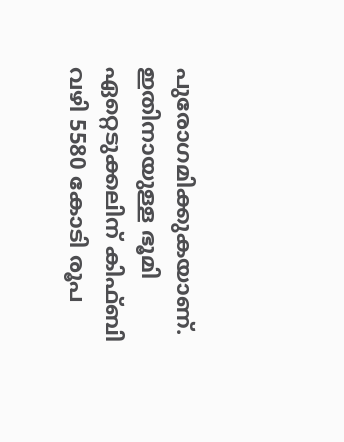പുരോഗമിക്കുകയാണ്. ഇതിനായുള്ള ഭൂമി ഏറ്റെടുക്കലിന് കിഫ്ബി വഴി 5580 കോടി രൂപ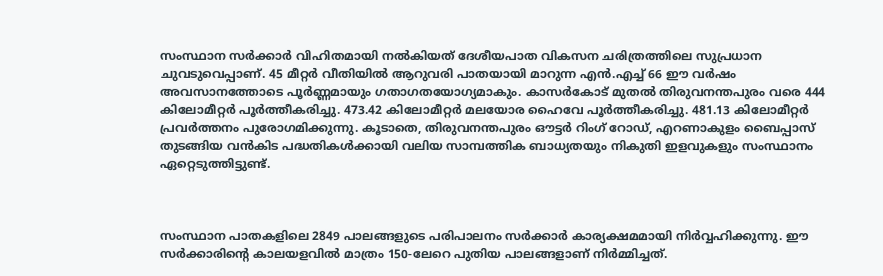സംസ്ഥാന സർക്കാർ വിഹിതമായി നൽകിയത് ദേശീയപാത വികസന ചരിത്രത്തിലെ സുപ്രധാന ചുവടുവെപ്പാണ്. 45 മീറ്റർ വീതിയിൽ ആറുവരി പാതയായി മാറുന്ന എൻ.എച്ച് 66 ഈ വർഷം അവസാനത്തോടെ പൂർണ്ണമായും ഗതാഗതയോഗ്യമാകും. കാസര്‍കോട് മുതല്‍ തിരുവനന്തപുരം വരെ 444 കിലോമീറ്റര്‍ പൂര്‍ത്തീകരിച്ചു. 473.42 കിലോമീറ്റര്‍ മലയോര ഹൈവേ പൂര്‍ത്തീകരിച്ചു. 481.13 കിലോമീറ്റര്‍ പ്രവര്‍ത്തനം പുരോഗമിക്കുന്നു. കൂടാതെ, തിരുവനന്തപുരം ഔട്ടർ റിംഗ് റോഡ്, എറണാകുളം ബൈപ്പാസ് തുടങ്ങിയ വൻകിട പദ്ധതികൾക്കായി വലിയ സാമ്പത്തിക ബാധ്യതയും നികുതി ഇളവുകളും സംസ്ഥാനം ഏറ്റെടുത്തിട്ടുണ്ട്.



സംസ്ഥാന പാതകളിലെ 2849 പാലങ്ങളുടെ പരിപാലനം സർക്കാർ കാര്യക്ഷമമായി നിർവ്വഹിക്കുന്നു. ഈ സർക്കാരിന്റെ കാലയളവിൽ മാത്രം 150-ലേറെ പുതിയ പാലങ്ങളാണ് നിർമ്മിച്ചത്.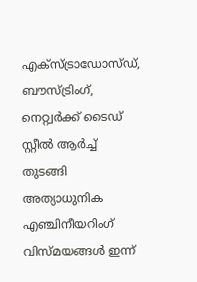എക്സ്ട്രാഡോസ്ഡ്, ബൗസ്ട്രിംഗ്, നെറ്റ്വർക്ക് ടൈഡ് സ്റ്റീൽ ആർച്ച് തുടങ്ങി അത്യാധുനിക എഞ്ചിനീയറിംഗ് വിസ്മയങ്ങൾ ഇന്ന്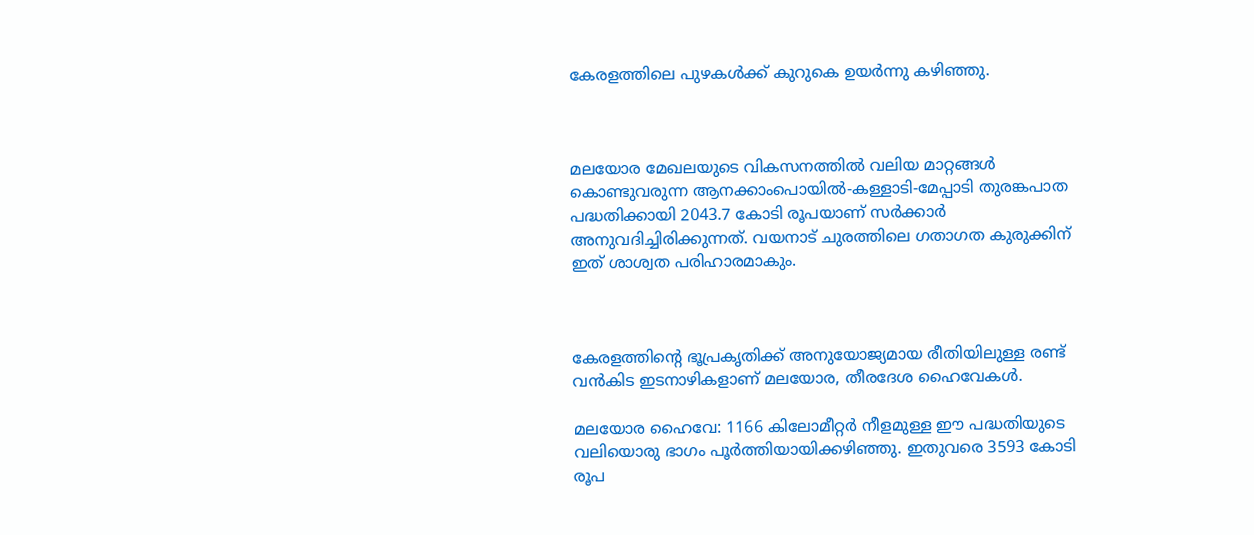കേരളത്തിലെ പുഴകൾക്ക് കുറുകെ ഉയർന്നു കഴിഞ്ഞു.



മലയോര മേഖലയുടെ വികസനത്തിൽ വലിയ മാറ്റങ്ങൾ കൊണ്ടുവരുന്ന ആനക്കാംപൊയിൽ-കള്ളാടി-മേപ്പാടി തുരങ്കപാത പദ്ധതിക്കായി 2043.7 കോടി രൂപയാണ് സർക്കാർ അനുവദിച്ചിരിക്കുന്നത്. വയനാട് ചുരത്തിലെ ഗതാഗത കുരുക്കിന് ഇത് ശാശ്വത പരിഹാരമാകും.



കേരളത്തിന്റെ ഭൂപ്രകൃതിക്ക് അനുയോജ്യമായ രീതിയിലുള്ള രണ്ട് വൻകിട ഇടനാഴികളാണ് മലയോര, തീരദേശ ഹൈവേകൾ.

മലയോര ഹൈവേ: 1166 കിലോമീറ്റർ നീളമുള്ള ഈ പദ്ധതിയുടെ വലിയൊരു ഭാഗം പൂർത്തിയായിക്കഴിഞ്ഞു. ഇതുവരെ 3593 കോടി രൂപ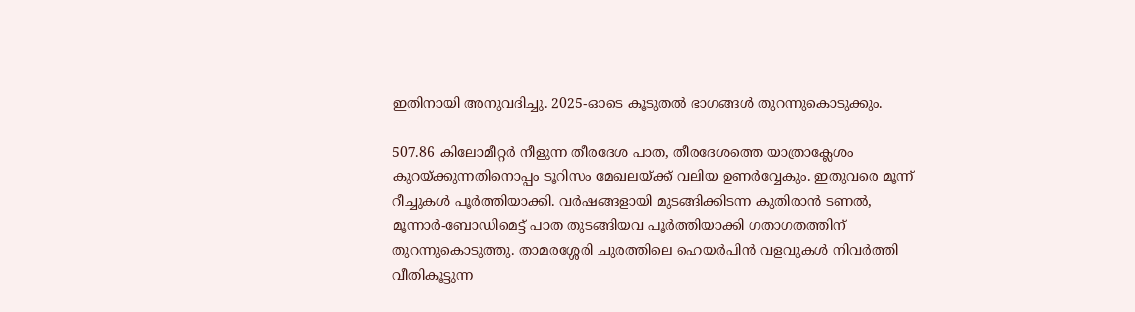ഇതിനായി അനുവദിച്ചു. 2025-ഓടെ കൂടുതൽ ഭാഗങ്ങൾ തുറന്നുകൊടുക്കും.

507.86 കിലോമീറ്റർ നീളുന്ന തീരദേശ പാത, തീരദേശത്തെ യാത്രാക്ലേശം കുറയ്ക്കുന്നതിനൊപ്പം ടൂറിസം മേഖലയ്ക്ക് വലിയ ഉണർവ്വേകും. ഇതുവരെ മൂന്ന് റീച്ചുകൾ പൂർത്തിയാക്കി. വർഷങ്ങളായി മുടങ്ങിക്കിടന്ന കുതിരാൻ ടണൽ, മൂന്നാർ-ബോഡിമെട്ട് പാത തുടങ്ങിയവ പൂർത്തിയാക്കി ഗതാഗതത്തിന് തുറന്നുകൊടുത്തു. താമരശ്ശേരി ചുരത്തിലെ ഹെയർപിൻ വളവുകൾ നിവർത്തി വീതികൂട്ടുന്ന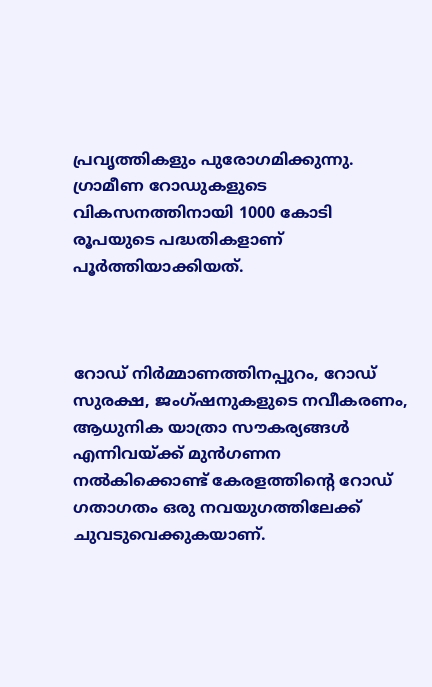പ്രവൃത്തികളും പുരോഗമിക്കുന്നു. ഗ്രാമീണ റോഡുകളുടെ വികസനത്തിനായി 1000 കോടി രൂപയുടെ പദ്ധതികളാണ് പൂർത്തിയാക്കിയത്.



റോഡ് നിർമ്മാണത്തിനപ്പുറം, റോഡ് സുരക്ഷ, ജംഗ്ഷനുകളുടെ നവീകരണം, ആധുനിക യാത്രാ സൗകര്യങ്ങൾ എന്നിവയ്ക്ക് മുൻഗണന നൽകിക്കൊണ്ട് കേരളത്തിന്റെ റോഡ് ഗതാഗതം ഒരു നവയുഗത്തിലേക്ക് ചുവടുവെക്കുകയാണ്.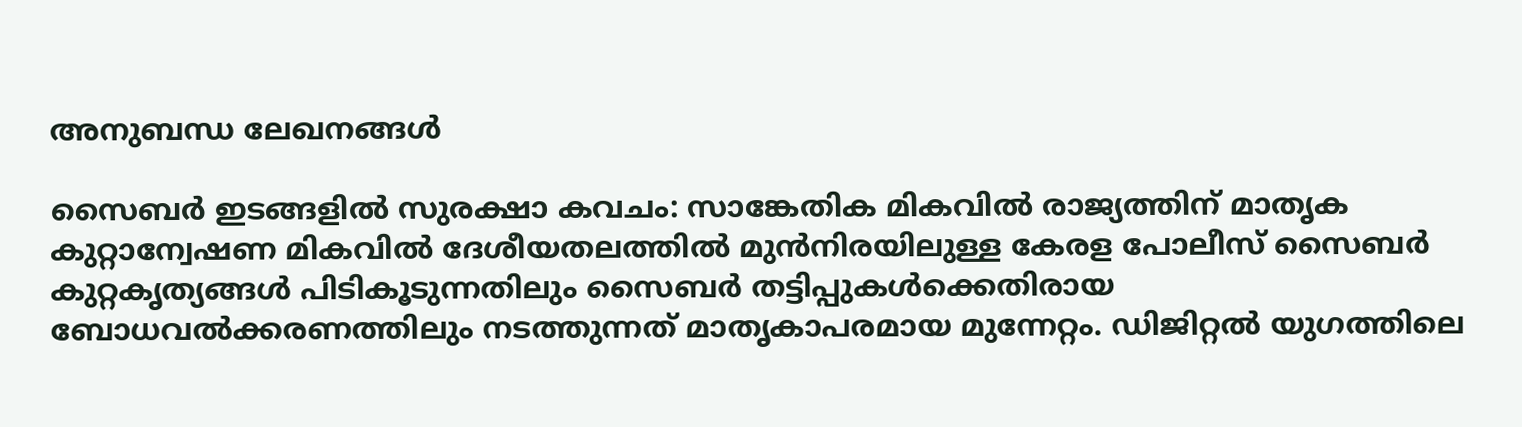അനുബന്ധ ലേഖനങ്ങൾ

സൈബർ ഇടങ്ങളിൽ സുരക്ഷാ കവചം: സാങ്കേതിക മികവിൽ രാജ്യത്തിന് മാതൃക
കുറ്റാന്വേഷണ മികവിൽ ദേശീയതലത്തിൽ മുൻനിരയിലുള്ള കേരള പോലീസ് സൈബർ കുറ്റകൃത്യങ്ങൾ പിടികൂടുന്നതിലും സൈബർ തട്ടിപ്പുകൾക്കെതിരായ ബോധവൽക്കരണത്തിലും നടത്തുന്നത് മാതൃകാപരമായ മുന്നേറ്റം. ഡിജിറ്റൽ യുഗത്തിലെ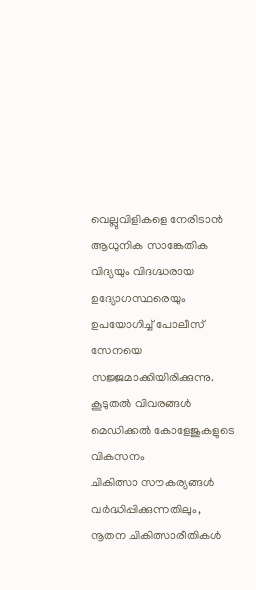വെല്ലുവിളികളെ നേരിടാൻ ആധുനിക സാങ്കേതിക വിദ്യയും വിദഗ്ദ്ധരായ ഉദ്യോഗസ്ഥരെയും ഉപയോഗിച്ച് പോലീസ് സേനയെ സജ്ജമാക്കിയിരിക്കുന്നു.
കൂടുതൽ വിവരങ്ങൾ
മെഡിക്കൽ കോളേജുകളുടെ വികസനം
ചികിത്സാ സൗകര്യങ്ങൾ വർദ്ധിപ്പിക്കുന്നതിലും, നൂതന ചികിത്സാരീതികൾ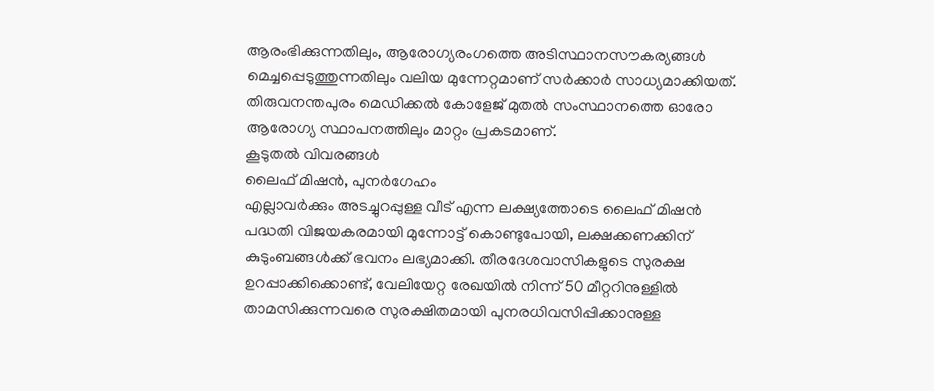ആരംഭിക്കുന്നതിലും, ആരോഗ്യരംഗത്തെ അടിസ്ഥാനസൗകര്യങ്ങൾ മെച്ചപ്പെടുത്തുന്നതിലും വലിയ മുന്നേറ്റമാണ് സർക്കാർ സാധ്യമാക്കിയത്. തിരുവനന്തപുരം മെഡിക്കൽ കോളേജ് മുതൽ സംസ്ഥാനത്തെ ഓരോ ആരോഗ്യ സ്ഥാപനത്തിലും മാറ്റം പ്രകടമാണ്.
കൂടുതൽ വിവരങ്ങൾ
ലൈഫ് മിഷൻ, പുനർഗേഹം
എല്ലാവർക്കും അടച്ചുറപ്പുള്ള വീട് എന്ന ലക്ഷ്യത്തോടെ ലൈഫ് മിഷൻ പദ്ധതി വിജയകരമായി മുന്നോട്ട് കൊണ്ടുപോയി, ലക്ഷക്കണക്കിന് കുടുംബങ്ങൾക്ക് ഭവനം ലഭ്യമാക്കി. തീരദേശവാസികളുടെ സുരക്ഷ ഉറപ്പാക്കിക്കൊണ്ട്, വേലിയേറ്റ രേഖയിൽ നിന്ന് 50 മീറ്ററിനുള്ളിൽ താമസിക്കുന്നവരെ സുരക്ഷിതമായി പുനരധിവസിപ്പിക്കാനുള്ള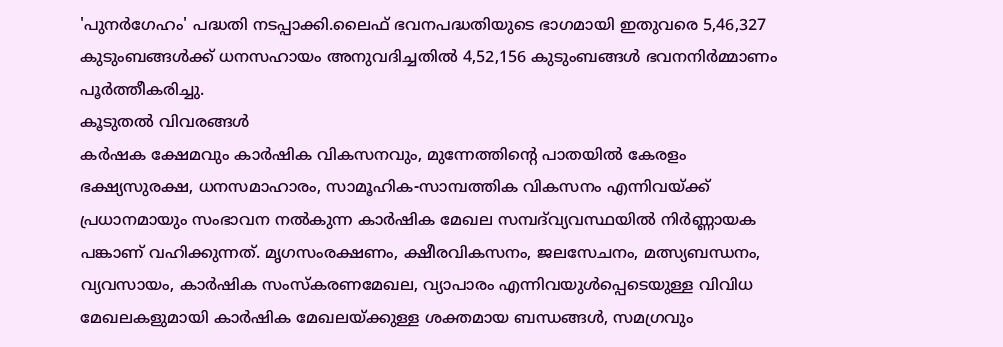'പുനർഗേഹം' പദ്ധതി നടപ്പാക്കി.ലൈഫ് ഭവനപദ്ധതിയുടെ ഭാഗമായി ഇതുവരെ 5,46,327 കുടുംബങ്ങൾക്ക് ധനസഹായം അനുവദിച്ചതിൽ 4,52,156 കുടുംബങ്ങൾ ഭവനനിർമ്മാണം പൂർത്തീകരിച്ചു.
കൂടുതൽ വിവരങ്ങൾ
കർഷക ക്ഷേമവും കാർഷിക വികസനവും, മുന്നേത്തിന്റെ പാതയിൽ കേരളം
ഭക്ഷ്യസുരക്ഷ, ധനസമാഹാരം, സാമൂഹിക-സാമ്പത്തിക വികസനം എന്നിവയ്ക്ക് പ്രധാനമായും സംഭാവന നല്‍കുന്ന കാര്‍ഷിക മേഖല സമ്പദ്‍വ്യവസ്ഥയിൽ നിര്‍ണ്ണായക പങ്കാണ് വഹിക്കുന്നത്. മൃഗസംരക്ഷണം, ക്ഷീരവികസനം, ജലസേചനം, മത്സ്യബന്ധനം, വ്യവസായം, കാര്‍ഷിക സംസ്കരണമേഖല, വ്യാപാരം എന്നിവയുള്‍പ്പെടെയുള്ള വിവിധ മേഖലകളുമായി കാര്‍ഷിക മേഖലയ്ക്കുള്ള ശക്തമായ ബന്ധങ്ങള്‍, സമഗ്രവും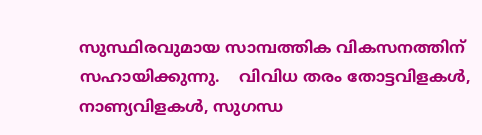സുസ്ഥിരവുമായ സാമ്പത്തിക വികസനത്തിന് സഹായിക്കുന്നു.    വിവിധ തരം തോട്ടവിളകള്‍, നാണ്യവിളകള്‍, സുഗന്ധ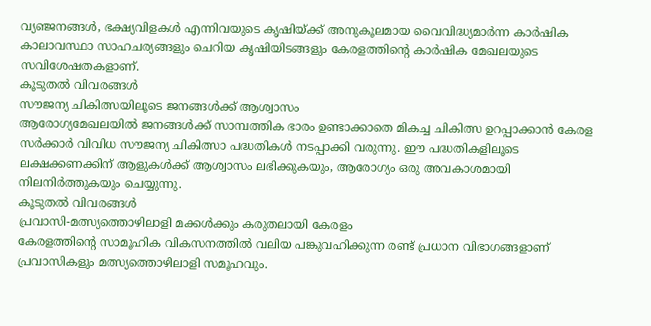വ്യഞ്ജനങ്ങള്‍, ഭക്ഷ്യവിളകള്‍ എന്നിവയുടെ കൃഷിയ്ക്ക് അനുകൂലമായ വൈവിദ്ധ്യമാര്‍ന്ന കാര്‍ഷിക കാലാവസ്ഥാ സാഹചര്യങ്ങളും ചെറിയ കൃഷിയിടങ്ങളും കേരളത്തിന്റെ കാര്‍ഷിക മേഖലയുടെ സവിശേഷതകളാണ്.
കൂടുതൽ വിവരങ്ങൾ
സൗജന്യ ചികിത്സയിലൂടെ ജനങ്ങൾക്ക് ആശ്വാസം
ആരോഗ്യമേഖലയിൽ ജനങ്ങൾക്ക് സാമ്പത്തിക ഭാരം ഉണ്ടാക്കാതെ മികച്ച ചികിത്സ ഉറപ്പാക്കാൻ കേരള സർക്കാർ വിവിധ സൗജന്യ ചികിത്സാ പദ്ധതികൾ നടപ്പാക്കി വരുന്നു. ഈ പദ്ധതികളിലൂടെ ലക്ഷക്കണക്കിന് ആളുകൾക്ക് ആശ്വാസം ലഭിക്കുകയും, ആരോഗ്യം ഒരു അവകാശമായി നിലനിർത്തുകയും ചെയ്യുന്നു.
കൂടുതൽ വിവരങ്ങൾ
പ്രവാസി-മത്സ്യത്തൊഴിലാളി മക്കൾക്കും കരുതലായി കേരളം
കേരളത്തിന്റെ സാമൂഹിക വികസനത്തിൽ വലിയ പങ്കുവഹിക്കുന്ന രണ്ട് പ്രധാന വിഭാഗങ്ങളാണ് പ്രവാസികളും മത്സ്യത്തൊഴിലാളി സമൂഹവും.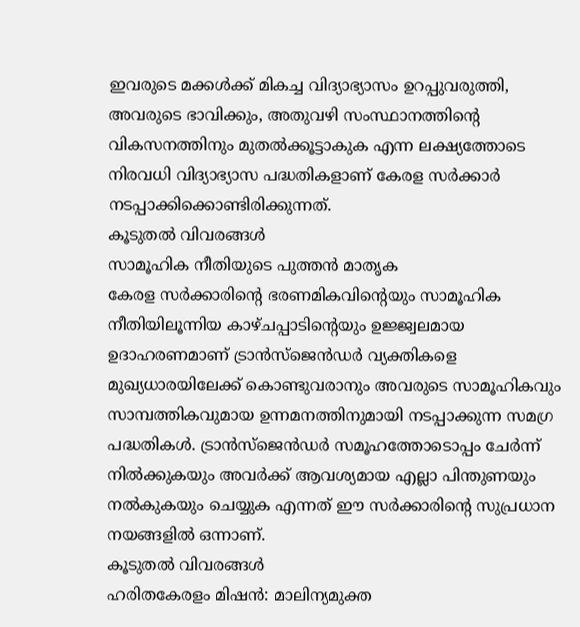ഇവരുടെ മക്കൾക്ക് മികച്ച വിദ്യാഭ്യാസം ഉറപ്പുവരുത്തി, അവരുടെ ഭാവിക്കും, അതുവഴി സംസ്ഥാനത്തിന്റെ വികസനത്തിനും മുതൽക്കൂട്ടാകുക എന്ന ലക്ഷ്യത്തോടെ നിരവധി വിദ്യാഭ്യാസ പദ്ധതികളാണ് കേരള സർക്കാർ നടപ്പാക്കിക്കൊണ്ടിരിക്കുന്നത്.
കൂടുതൽ വിവരങ്ങൾ
സാമൂഹിക നീതിയുടെ പുത്തൻ മാതൃക
കേരള സർക്കാരിന്റെ ഭരണമികവിന്റെയും സാമൂഹിക നീതിയിലൂന്നിയ കാഴ്ചപ്പാടിന്റെയും ഉജ്ജ്വലമായ ഉദാഹരണമാണ് ട്രാൻസ്‌ജെൻഡർ വ്യക്തികളെ മുഖ്യധാരയിലേക്ക് കൊണ്ടുവരാനും അവരുടെ സാമൂഹികവും സാമ്പത്തികവുമായ ഉന്നമനത്തിനുമായി നടപ്പാക്കുന്ന സമഗ്ര പദ്ധതികൾ. ട്രാൻസ്‌ജെൻഡർ സമൂഹത്തോടൊപ്പം ചേർന്ന് നിൽക്കുകയും അവർക്ക് ആവശ്യമായ എല്ലാ പിന്തുണയും നൽകുകയും ചെയ്യുക എന്നത് ഈ സർക്കാരിന്റെ സുപ്രധാന നയങ്ങളിൽ ഒന്നാണ്.
കൂടുതൽ വിവരങ്ങൾ
ഹരിതകേരളം മിഷൻ: മാലിന്യമുക്ത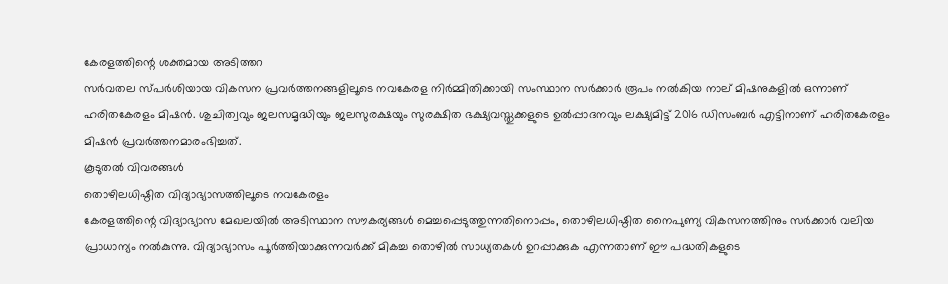കേരളത്തിന്റെ ശക്തമായ അടിത്തറ
സർവതല സ്പർശിയായ വികസന പ്രവർത്തനങ്ങളിലൂടെ നവകേരള നിർമ്മിതിക്കായി സംസ്ഥാന സർക്കാർ രൂപം നൽകിയ നാല് മിഷനുകളിൽ ഒന്നാണ് ഹരിതകേരളം മിഷൻ. ശുചിത്വവും ജലസമൃദ്ധിയും ജലസുരക്ഷയും സുരക്ഷിത ഭക്ഷ്യവസ്തുക്കളുടെ ഉൽപ്പാദനവും ലക്ഷ്യമിട്ട് 2016 ഡിസംബർ എട്ടിനാണ് ഹരിതകേരളം മിഷൻ പ്രവർത്തനമാരംഭിച്ചത്.
കൂടുതൽ വിവരങ്ങൾ
തൊഴിലധിഷ്ഠിത വിദ്യാഭ്യാസത്തിലൂടെ നവകേരളം
കേരളത്തിന്റെ വിദ്യാഭ്യാസ മേഖലയിൽ അടിസ്ഥാന സൗകര്യങ്ങൾ മെച്ചപ്പെടുത്തുന്നതിനൊപ്പം, തൊഴിലധിഷ്ഠിത നൈപുണ്യ വികസനത്തിനും സർക്കാർ വലിയ പ്രാധാന്യം നൽകുന്നു. വിദ്യാഭ്യാസം പൂർത്തിയാക്കുന്നവർക്ക് മികച്ച തൊഴിൽ സാധ്യതകൾ ഉറപ്പാക്കുക എന്നതാണ് ഈ പദ്ധതികളുടെ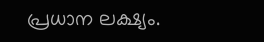പ്രധാന ലക്ഷ്യം.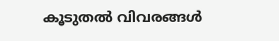കൂടുതൽ വിവരങ്ങൾ